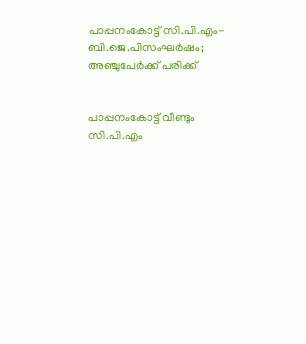പാപ്പനംകോട്ട് സി.പി.എം- ബി.ജെ.പിസംഘര്‍ഷം; അഞ്ചുപേര്‍ക്ക് പരിക്ക്


പാപ്പനംകോട്ട് വീണ്ടും സി.പി.എം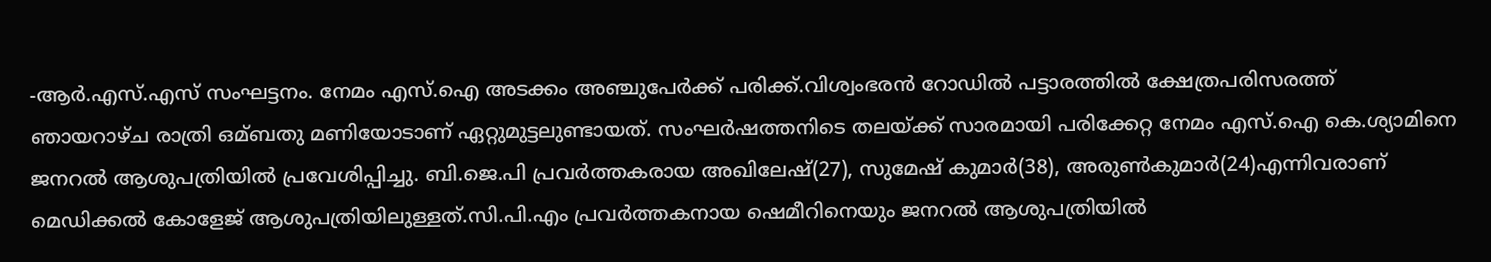-ആര്‍.എസ്.എസ് സംഘട്ടനം. നേമം എസ്.ഐ അടക്കം അഞ്ചുപേര്‍ക്ക് പരിക്ക്.വിശ്വംഭരന്‍ റോഡില്‍ പട്ടാരത്തില്‍ ക്ഷേത്രപരിസരത്ത് ഞായറാഴ്ച രാത്രി ഒമ്ബതു മണിയോടാണ് ഏറ്റുമുട്ടലുണ്ടായത്. സംഘര്‍ഷത്തനിടെ തലയ്ക്ക് സാരമായി പരിക്കേറ്റ നേമം എസ്.ഐ കെ.ശ്യാമിനെ ജനറല്‍ ആശുപത്രിയില്‍ പ്രവേശിപ്പിച്ചു. ബി.ജെ.പി പ്രവര്‍ത്തകരായ അഖിലേഷ്(27), സുമേഷ് കുമാര്‍(38), അരുണ്‍കുമാര്‍(24)എന്നിവരാണ് മെഡിക്കല്‍ കോളേജ് ആശുപത്രിയിലുള്ളത്.സി.പി.എം പ്രവര്‍ത്തകനായ ഷെമീറിനെയും ജനറല്‍ ആശുപത്രിയില്‍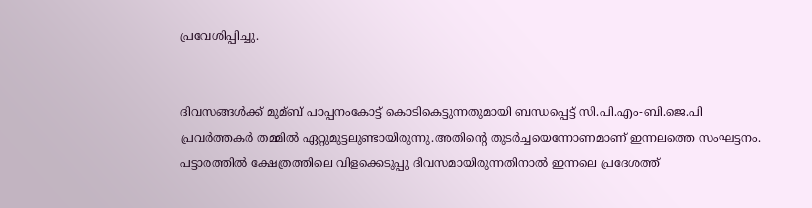പ്രവേശിപ്പിച്ചു.


ദിവസങ്ങള്‍ക്ക് മുമ്ബ് പാപ്പനംകോട്ട് കൊടികെട്ടുന്നതുമായി ബന്ധപ്പെട്ട് സി.പി.എം-ബി.ജെ.പി പ്രവര്‍ത്തകര്‍ തമ്മില്‍ ഏറ്റുമുട്ടലുണ്ടായിരുന്നു.അതിന്റെ തുടര്‍ച്ചയെന്നോണമാണ് ഇന്നലത്തെ സംഘട്ടനം. പട്ടാരത്തില്‍ ക്ഷേത്രത്തിലെ വിളക്കെടുപ്പു ദിവസമായിരുന്നതിനാല്‍ ഇന്നലെ പ്രദേശത്ത്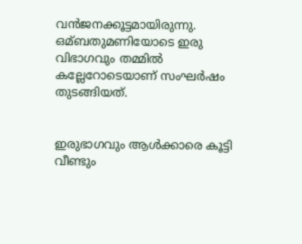വന്‍ജനക്കൂട്ടമായിരുന്നു. ഒമ്ബതുമണിയോടെ ഇരു വിഭാഗവും തമ്മില്‍ കല്ലേറോടെയാണ് സംഘര്‍ഷം തുടങ്ങിയത്.


ഇരുഭാഗവും ആള്‍ക്കാരെ കൂട്ടി വീണ്ടും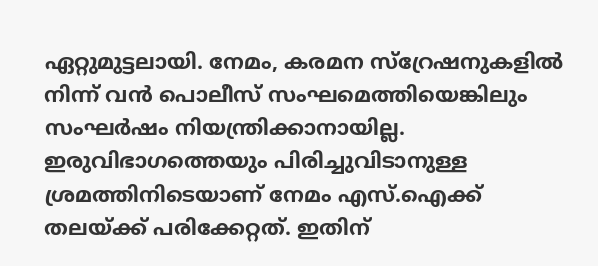ഏറ്റുമുട്ടലായി. നേമം, കരമന സ്റ്രേഷനുകളില്‍ നിന്ന് വന്‍ പൊലീസ് സംഘമെത്തിയെങ്കിലും സംഘര്‍ഷം നിയന്ത്രിക്കാനായില്ല. ഇരുവിഭാഗത്തെയും പിരിച്ചുവിടാനുള്ള ശ്രമത്തിനിടെയാണ് നേമം എസ്.ഐക്ക് തലയ്ക്ക് പരിക്കേറ്റത്. ഇതിന്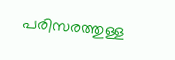പരിസരത്തുള്ള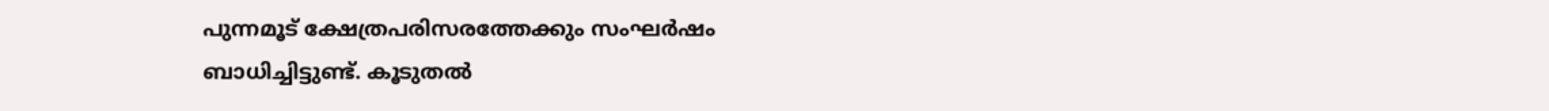പുന്നമൂട് ക്ഷേത്രപരിസരത്തേക്കും സംഘര്‍ഷം ബാധിച്ചിട്ടുണ്ട്. കൂടുതല്‍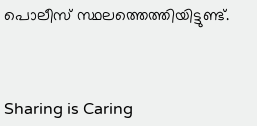പൊലീസ് സ്ഥലത്തെത്തിയിട്ടുണ്ട്.



Sharing is Caring